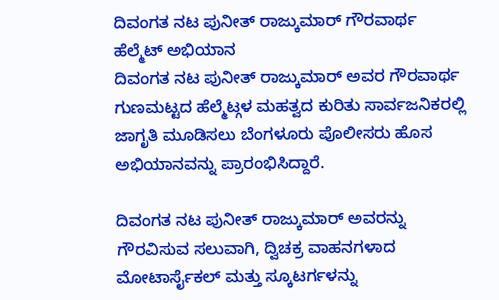ದಿವಂಗತ ನಟ ಪುನೀತ್ ರಾಜ್ಕುಮಾರ್ ಗೌರವಾರ್ಥ ಹೆಲ್ಮೆಟ್ ಅಭಿಯಾನ
ದಿವಂಗತ ನಟ ಪುನೀತ್ ರಾಜ್ಕುಮಾರ್ ಅವರ ಗೌರವಾರ್ಥ ಗುಣಮಟ್ಟದ ಹೆಲ್ಮೆಟ್ಗಳ ಮಹತ್ವದ ಕುರಿತು ಸಾರ್ವಜನಿಕರಲ್ಲಿ ಜಾಗೃತಿ ಮೂಡಿಸಲು ಬೆಂಗಳೂರು ಪೊಲೀಸರು ಹೊಸ ಅಭಿಯಾನವನ್ನು ಪ್ರಾರಂಭಿಸಿದ್ದಾರೆ.

ದಿವಂಗತ ನಟ ಪುನೀತ್ ರಾಜ್ಕುಮಾರ್ ಅವರನ್ನು ಗೌರವಿಸುವ ಸಲುವಾಗಿ, ದ್ವಿಚಕ್ರ ವಾಹನಗಳಾದ ಮೋಟಾರ್ಸೈಕಲ್ ಮತ್ತು ಸ್ಕೂಟರ್ಗಳನ್ನು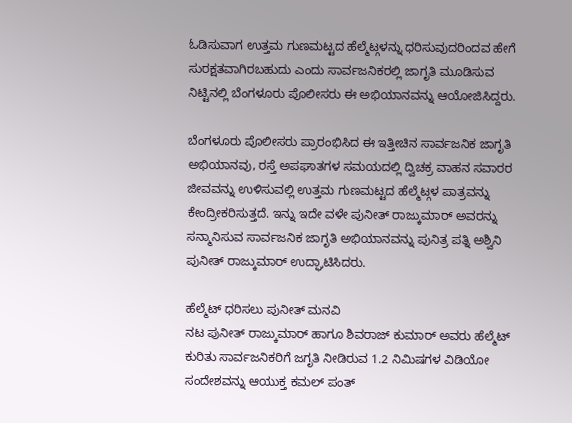ಓಡಿಸುವಾಗ ಉತ್ತಮ ಗುಣಮಟ್ಟದ ಹೆಲ್ಮೆಟ್ಗಳನ್ನು ಧರಿಸುವುದರಿಂದವ ಹೇಗೆ ಸುರಕ್ಷತವಾಗಿರಬಹುದು ಎಂದು ಸಾರ್ವಜನಿಕರಲ್ಲಿ ಜಾಗೃತಿ ಮೂಡಿಸುವ ನಿಟ್ಟಿನಲ್ಲಿ ಬೆಂಗಳೂರು ಪೊಲೀಸರು ಈ ಅಭಿಯಾನವನ್ನು ಆಯೋಜಿಸಿದ್ದರು.

ಬೆಂಗಳೂರು ಪೊಲೀಸರು ಪ್ರಾರಂಭಿಸಿದ ಈ ಇತ್ತೀಚಿನ ಸಾರ್ವಜನಿಕ ಜಾಗೃತಿ ಅಭಿಯಾನವು, ರಸ್ತೆ ಅಪಘಾತಗಳ ಸಮಯದಲ್ಲಿ ದ್ವಿಚಕ್ರ ವಾಹನ ಸವಾರರ ಜೀವವನ್ನು ಉಳಿಸುವಲ್ಲಿ ಉತ್ತಮ ಗುಣಮಟ್ಟದ ಹೆಲ್ಮೆಟ್ಗಳ ಪಾತ್ರವನ್ನು ಕೇಂದ್ರೀಕರಿಸುತ್ತದೆ. ಇನ್ನು ಇದೇ ವಳೇ ಪುನೀತ್ ರಾಜ್ಕುಮಾರ್ ಅವರನ್ನು ಸನ್ಮಾನಿಸುವ ಸಾರ್ವಜನಿಕ ಜಾಗೃತಿ ಅಭಿಯಾನವನ್ನು ಪುನಿತ್ರ ಪತ್ನಿ ಅಶ್ವಿನಿ ಪುನೀತ್ ರಾಜ್ಕುಮಾರ್ ಉದ್ಘಾಟಿಸಿದರು.

ಹೆಲ್ಮೆಟ್ ಧರಿಸಲು ಪುನೀತ್ ಮನವಿ
ನಟ ಪುನೀತ್ ರಾಜ್ಕುಮಾರ್ ಹಾಗೂ ಶಿವರಾಜ್ ಕುಮಾರ್ ಅವರು ಹೆಲ್ಮೆಟ್ ಕುರಿತು ಸಾರ್ವಜನಿಕರಿಗೆ ಜಗೃತಿ ನೀಡಿರುವ 1.2 ನಿಮಿಷಗಳ ವಿಡಿಯೋ ಸಂದೇಶವನ್ನು ಆಯುಕ್ತ ಕಮಲ್ ಪಂತ್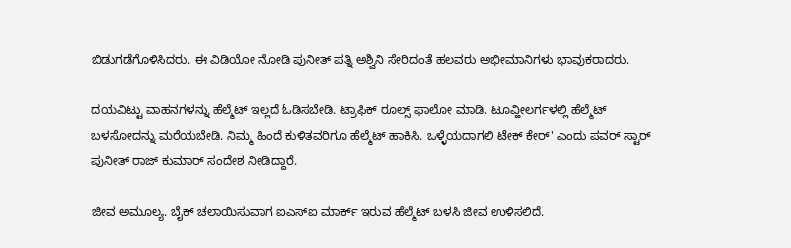ಬಿಡುಗಡೆಗೊಳಿಸಿದರು. ಈ ವಿಡಿಯೋ ನೋಡಿ ಪುನೀತ್ ಪತ್ನಿ ಅಶ್ವಿನಿ ಸೇರಿದಂತೆ ಹಲವರು ಅಭೀಮಾನಿಗಳು ಭಾವುಕರಾದರು.

ದಯವಿಟ್ಟು ವಾಹನಗಳನ್ನು ಹೆಲ್ಮೆಟ್ ಇಲ್ಲದೆ ಓಡಿಸಬೇಡಿ. ಟ್ರಾಫಿಕ್ ರೂಲ್ಸ್ ಫಾಲೋ ಮಾಡಿ. ಟೂವ್ಹೀಲರ್ಗಳಲ್ಲಿ ಹೆಲ್ಮೆಟ್ ಬಳಸೋದನ್ನು ಮರೆಯಬೇಡಿ. ನಿಮ್ಮ ಹಿಂದೆ ಕುಳಿತವರಿಗೂ ಹೆಲ್ಮೆಟ್ ಹಾಕಿಸಿ. ಒಳ್ಳೆಯದಾಗಲಿ ಟೇಕ್ ಕೇರ್' ಎಂದು ಪವರ್ ಸ್ಟಾರ್ ಪುನೀತ್ ರಾಜ್ ಕುಮಾರ್ ಸಂದೇಶ ನೀಡಿದ್ದಾರೆ.

ಜೀವ ಅಮೂಲ್ಯ. ಬೈಕ್ ಚಲಾಯಿಸುವಾಗ ಐಎಸ್ಐ ಮಾರ್ಕ್ ಇರುವ ಹೆಲ್ಮೆಟ್ ಬಳಸಿ ಜೀವ ಉಳಿಸಲಿದೆ.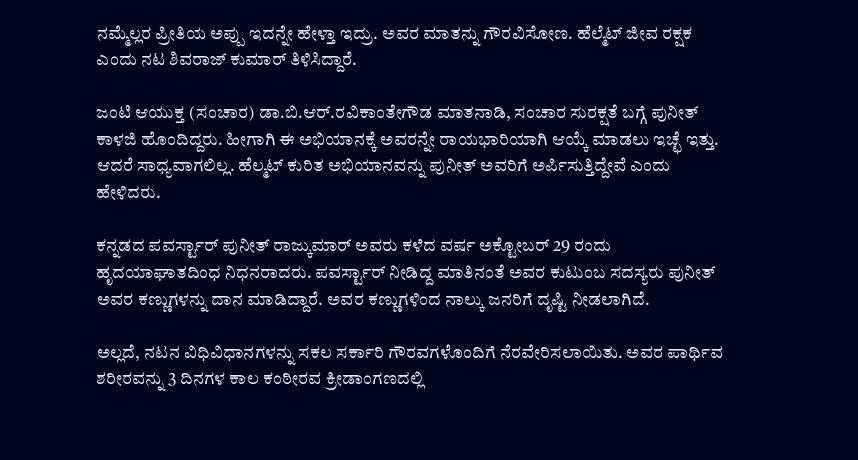ನಮ್ಮೆಲ್ಲರ ಪ್ರೀತಿಯ ಅಪ್ಪು ಇದನ್ನೇ ಹೇಳ್ತಾ ಇದ್ರು. ಅವರ ಮಾತನ್ನು ಗೌರವಿಸೋಣ. ಹೆಲ್ಮೆಟ್ ಜೀವ ರಕ್ಷಕ ಎಂದು ನಟ ಶಿವರಾಜ್ ಕುಮಾರ್ ತಿಳಿಸಿದ್ದಾರೆ.

ಜಂಟಿ ಆಯುಕ್ತ (ಸಂಚಾರ) ಡಾ.ಬಿ.ಆರ್.ರವಿಕಾಂತೇಗೌಡ ಮಾತನಾಡಿ, ಸಂಚಾರ ಸುರಕ್ಷತೆ ಬಗ್ಗೆ ಪುನೀತ್ ಕಾಳಜಿ ಹೊಂದಿದ್ದರು. ಹೀಗಾಗಿ ಈ ಅಭಿಯಾನಕ್ಕೆ ಅವರನ್ನೇ ರಾಯಭಾರಿಯಾಗಿ ಆಯ್ಕೆ ಮಾಡಲು ಇಚ್ಛೆ ಇತ್ತು. ಆದರೆ ಸಾಧ್ಯವಾಗಲಿಲ್ಲ. ಹೆಲ್ಮಟ್ ಕುರಿತ ಅಭಿಯಾನವನ್ನು ಪುನೀತ್ ಅವರಿಗೆ ಅರ್ಪಿಸುತ್ತಿದ್ದೇವೆ ಎಂದು ಹೇಳಿದರು.

ಕನ್ನಡದ ಪವರ್ಸ್ಟಾರ್ ಪುನೀತ್ ರಾಜ್ಕುಮಾರ್ ಅವರು ಕಳೆದ ವರ್ಷ ಅಕ್ಟೋಬರ್ 29 ರಂದು ಹೃದಯಾಘಾತದಿಂಧ ನಿಧನರಾದರು. ಪವರ್ಸ್ಟಾರ್ ನೀಡಿದ್ದ ಮಾತಿನಂತೆ ಅವರ ಕುಟುಂಬ ಸದಸ್ಯರು ಪುನೀತ್ ಅವರ ಕಣ್ಣುಗಳನ್ನು ದಾನ ಮಾಡಿದ್ದಾರೆ. ಅವರ ಕಣ್ಣುಗಳಿಂದ ನಾಲ್ಕು ಜನರಿಗೆ ದೃಷ್ಟಿ ನೀಡಲಾಗಿದೆ.

ಅಲ್ಲದೆ, ನಟನ ವಿಧಿವಿಧಾನಗಳನ್ನು ಸಕಲ ಸರ್ಕಾರಿ ಗೌರವಗಳೊಂದಿಗೆ ನೆರವೇರಿಸಲಾಯಿತು. ಅವರ ಪಾರ್ಥಿವ ಶರೀರವನ್ನು 3 ದಿನಗಳ ಕಾಲ ಕಂಠೀರವ ಕ್ರೀಡಾಂಗಣದಲ್ಲಿ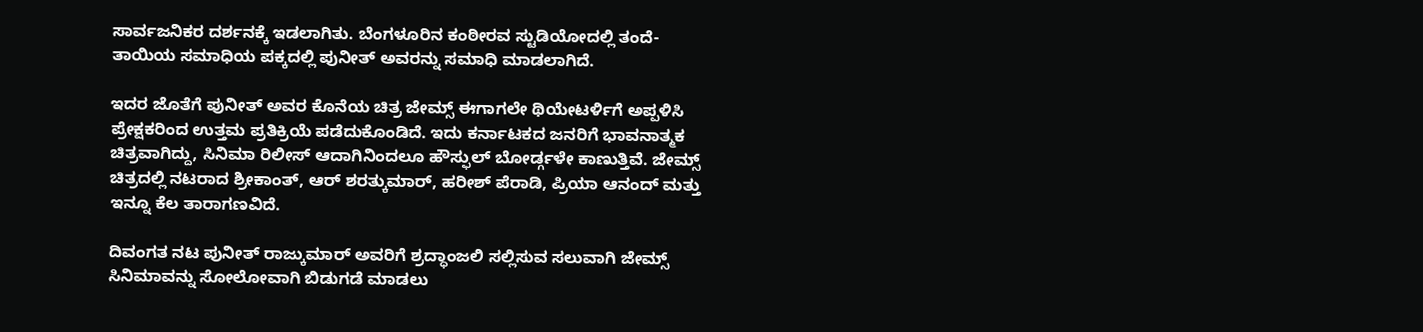ಸಾರ್ವಜನಿಕರ ದರ್ಶನಕ್ಕೆ ಇಡಲಾಗಿತು. ಬೆಂಗಳೂರಿನ ಕಂಠೀರವ ಸ್ಟುಡಿಯೋದಲ್ಲಿ ತಂದೆ-ತಾಯಿಯ ಸಮಾಧಿಯ ಪಕ್ಕದಲ್ಲಿ ಪುನೀತ್ ಅವರನ್ನು ಸಮಾಧಿ ಮಾಡಲಾಗಿದೆ.

ಇದರ ಜೊತೆಗೆ ಪುನೀತ್ ಅವರ ಕೊನೆಯ ಚಿತ್ರ ಜೇಮ್ಸ್ ಈಗಾಗಲೇ ಥಿಯೇಟರ್ಳಿಗೆ ಅಪ್ಪಳಿಸಿ ಪ್ರೇಕ್ಷಕರಿಂದ ಉತ್ತಮ ಪ್ರತಿಕ್ರಿಯೆ ಪಡೆದುಕೊಂಡಿದೆ. ಇದು ಕರ್ನಾಟಕದ ಜನರಿಗೆ ಭಾವನಾತ್ಮಕ ಚಿತ್ರವಾಗಿದ್ದು, ಸಿನಿಮಾ ರಿಲೀಸ್ ಆದಾಗಿನಿಂದಲೂ ಹೌಸ್ಫುಲ್ ಬೋರ್ಡ್ಗಳೇ ಕಾಣುತ್ತಿವೆ. ಜೇಮ್ಸ್ ಚಿತ್ರದಲ್ಲಿ ನಟರಾದ ಶ್ರೀಕಾಂತ್, ಆರ್ ಶರತ್ಕುಮಾರ್, ಹರೀಶ್ ಪೆರಾಡಿ, ಪ್ರಿಯಾ ಆನಂದ್ ಮತ್ತು ಇನ್ನೂ ಕೆಲ ತಾರಾಗಣವಿದೆ.

ದಿವಂಗತ ನಟ ಪುನೀತ್ ರಾಜ್ಕುಮಾರ್ ಅವರಿಗೆ ಶ್ರದ್ಧಾಂಜಲಿ ಸಲ್ಲಿಸುವ ಸಲುವಾಗಿ ಜೇಮ್ಸ್ ಸಿನಿಮಾವನ್ನು ಸೋಲೋವಾಗಿ ಬಿಡುಗಡೆ ಮಾಡಲು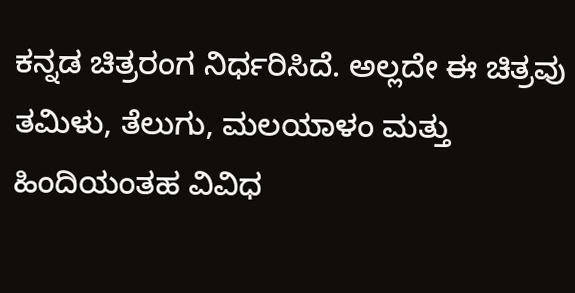ಕನ್ನಡ ಚಿತ್ರರಂಗ ನಿರ್ಧರಿಸಿದೆ. ಅಲ್ಲದೇ ಈ ಚಿತ್ರವು ತಮಿಳು, ತೆಲುಗು, ಮಲಯಾಳಂ ಮತ್ತು ಹಿಂದಿಯಂತಹ ವಿವಿಧ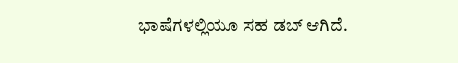ಭಾಷೆಗಳಲ್ಲಿಯೂ ಸಹ ಡಬ್ ಆಗಿದೆ.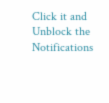Click it and Unblock the Notifications